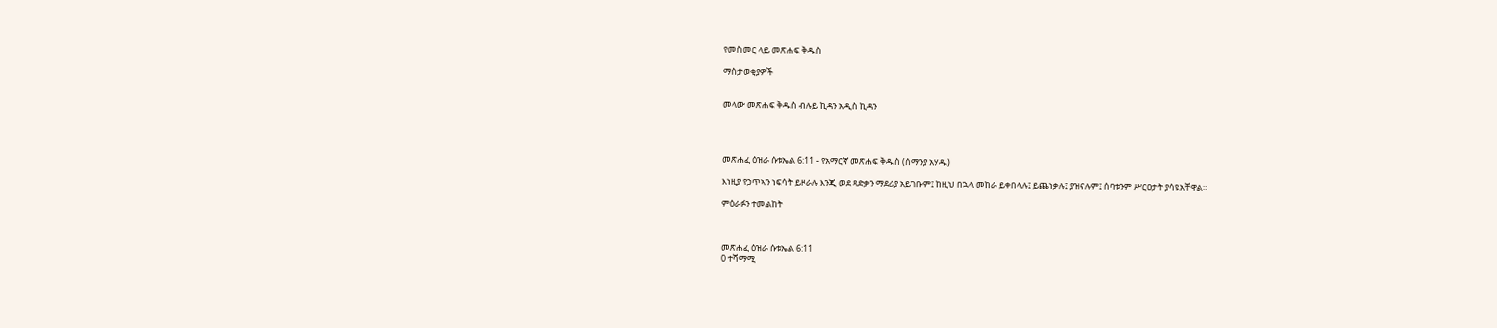የመስመር ላይ መጽሐፍ ቅዱስ

ማስታወቂያዎች


መላው መጽሐፍ ቅዱስ ብሉይ ኪዳን አዲስ ኪዳን




መጽሐፈ ዕዝራ ሱቱኤል 6:11 - የአማርኛ መጽሐፍ ቅዱስ (ሰማንያ አሃዱ)

እነዚያ የኃጥኣን ነፍሳት ይዞራሉ እንጂ ወደ ጻድቃን ማደሪያ አይገቡም፤ ከዚህ በኋላ መከራ ይቀበላሉ፤ ይጨነቃሉ፤ ያዝናሉም፤ ሰባቱንም ሥርዐታት ያሳዩአቸዋል።

ምዕራፉን ተመልከት



መጽሐፈ ዕዝራ ሱቱኤል 6:11
0 ተሻማሚ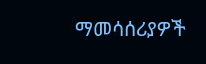ማመሳሰሪያዎች